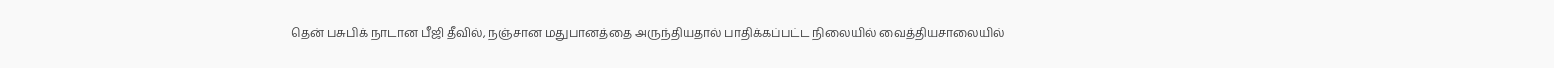தென் பசுபிக் நாடான பீஜி தீவில், நஞ்சான மதுபானத்தை அருந்தியதால் பாதிக்கப்பட்ட நிலையில் வைத்தியசாலையில்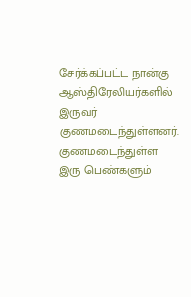சேர்க்கப்பட்ட நான்கு ஆஸ்திரேலியர்களில் இருவர் குணமடைந்துள்ளனர்.
குணமடைந்துள்ள இரு பெண்களும்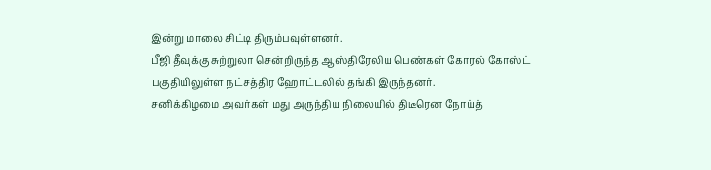இன்று மாலை சிட்டி திரும்பவுள்ளனர்.
பீஜி தீவுக்கு சுற்றுலா சென்றிருந்த ஆஸ்திரேலிய பெண்கள் கோரல் கோஸ்ட் பகுதியிலுள்ள நட்சத்திர ஹோட்டலில் தங்கி இருந்தனர்.
சனிக்கிழமை அவர்கள் மது அருந்திய நிலையில் திடீரென நோய்த்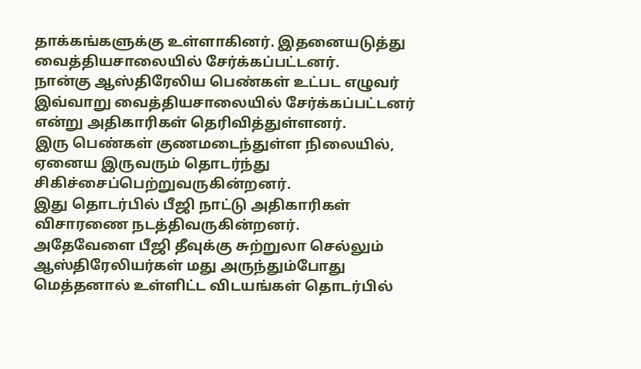தாக்கங்களுக்கு உள்ளாகினர். இதனையடுத்து வைத்தியசாலையில் சேர்க்கப்பட்டனர்.
நான்கு ஆஸ்திரேலிய பெண்கள் உட்பட எழுவர் இவ்வாறு வைத்தியசாலையில் சேர்க்கப்பட்டனர் என்று அதிகாரிகள் தெரிவித்துள்ளனர்.
இரு பெண்கள் குணமடைந்துள்ள நிலையில், ஏனைய இருவரும் தொடர்ந்து சிகிச்சைப்பெற்றுவருகின்றனர்.
இது தொடர்பில் பீஜி நாட்டு அதிகாரிகள் விசாரணை நடத்திவருகின்றனர்.
அதேவேளை பீஜி தீவுக்கு சுற்றுலா செல்லும் ஆஸ்திரேலியர்கள் மது அருந்தும்போது மெத்தனால் உள்ளிட்ட விடயங்கள் தொடர்பில்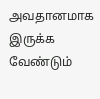அவதானமாக இருக்க வேண்டும்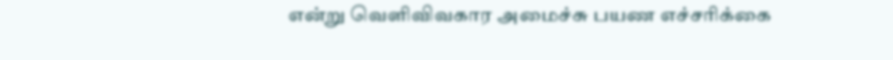என்று வெளிவிவகார அமைச்சு பயண எச்சரிக்கை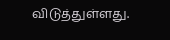விடுத்துள்ளது.